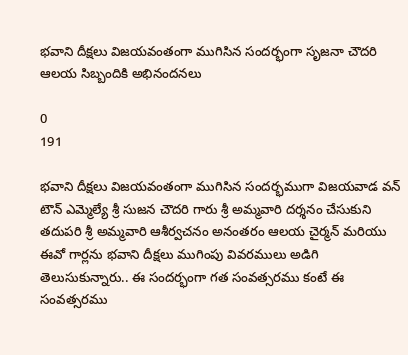భవాని దీక్షలు విజయవంతంగా ముగిసిన సందర్భంగా సృజనా చౌదరి ఆలయ సిబ్బందికి అభినందనలు

0
191

భవాని దీక్షలు విజయవంతంగా ముగిసిన సందర్భముగా విజయవాడ వన్ టౌన్ ఎమ్మెల్యే శ్రీ సుజన చౌదరి గారు శ్రీ అమ్మవారి దర్శనం చేసుకుని తదుపరి శ్రీ అమ్మవారి ఆశీర్వచనం అనంతరం ఆలయ చైర్మన్ మరియు ఈవో గార్లను భవాని దీక్షలు ముగింపు వివరములు అడిగి తెలుసుకున్నారు.. ఈ సందర్భంగా గత సంవత్సరము కంటే ఈ సంవత్సరము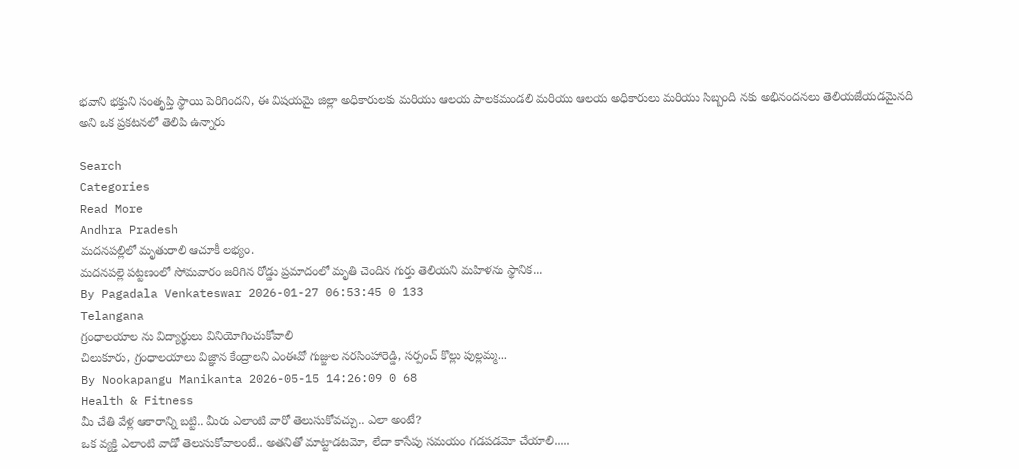భవాని భక్తుని సంతృప్తి స్థాయి పెరిగిందని, ఈ విషయమై జిల్లా అధికారులకు మరియు ఆలయ పాలకమండలి మరియు ఆలయ అధికారులు మరియు సిబ్బంది నకు అభినందనలు తెలియజేయడమైనది అని ఒక ప్రకటనలో తెలిపి ఉన్నారు

Search
Categories
Read More
Andhra Pradesh
మదనపల్లిలో మృతురాలి ఆచూకీ లభ్యం.
మదనపల్లె పట్టణంలో సోమవారం జరిగిన రోడ్డు ప్రమాదంలో మృతి చెందిన గుర్తు తెలియని మహిళను స్థానిక...
By Pagadala Venkateswar 2026-01-27 06:53:45 0 133
Telangana
గ్రంధాలయాల ను విద్యార్థులు వినియోగించుకోవాలి
చిలుకూరు, గ్రంధాలయాలు విజ్ఞాన కేంద్రాలని ఎంఈవో గుజ్జుల నరసింహారెడ్డి, సర్పంచ్ కొల్లు పుల్లమ్మ...
By Nookapangu Manikanta 2026-05-15 14:26:09 0 68
Health & Fitness
మీ చేతి వేళ్ల ఆకారాన్ని బట్టి.. మీరు ఎలాంటి వారో తెలుసుకోవచ్చు.. ఎలా అంటే?
ఒక వ్యక్తి ఎలాంటి వాడో తెలుసుకోవాలంటే.. అతనితో మాట్టాడటమో, లేదా కాసేపు సమయం గడపడమో చేయాలి.....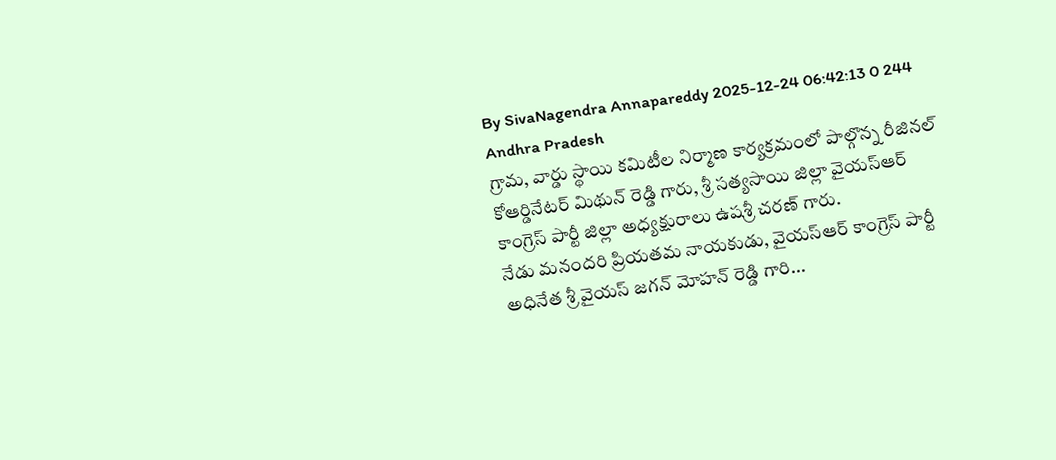By SivaNagendra Annapareddy 2025-12-24 06:42:13 0 244
Andhra Pradesh
గ్రామ, వార్డు స్థాయి కమిటీల నిర్మాణ కార్యక్రమంలో పాల్గొన్న రీజినల్ కోఆర్డినేటర్ మిథున్ రెడ్డి గారు, శ్రీ సత్యసాయి జిల్లా వైయస్ఆర్ కాంగ్రెస్ పార్టీ జిల్లా అధ్యక్షురాలు ఉషశ్రీ చరణ్ గారు.
నేడు మనందరి ప్రియతమ నాయకుడు, వైయస్ఆర్ కాంగ్రెస్ పార్టీ అధినేత శ్రీ వైయస్ జగన్ మోహన్ రెడ్డి గారి...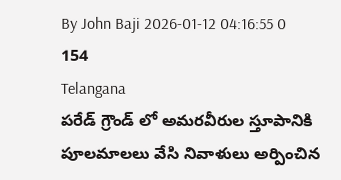By John Baji 2026-01-12 04:16:55 0 154
Telangana
పరేడ్ గ్రౌండ్ లో అమరవీరుల స్తూపానికి పూలమాలలు వేసి నివాళులు అర్పించిన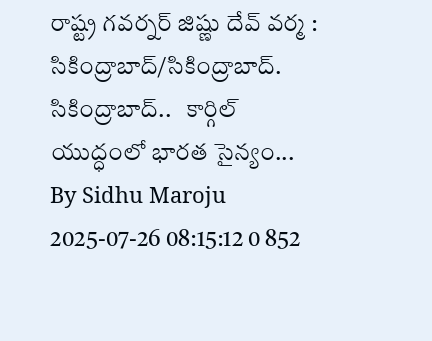రాష్ట్ర గవర్నర్ జిష్ణు దేవ్ వర్మ :
సికింద్రాబాద్/సికింద్రాబాద్. సికింద్రాబాద్..   కార్గిల్ యుద్ధంలో భారత సైన్యం...
By Sidhu Maroju 2025-07-26 08:15:12 0 852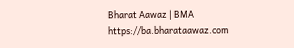Bharat Aawaz | BMA https://ba.bharataawaz.com